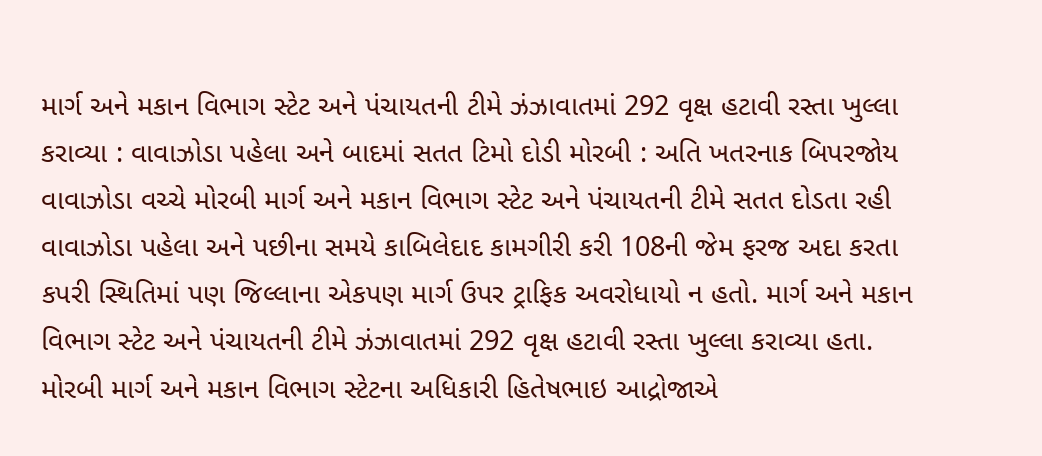માર્ગ અને મકાન વિભાગ સ્ટેટ અને પંચાયતની ટીમે ઝંઝાવાતમાં 292 વૃક્ષ હટાવી રસ્તા ખુલ્લા કરાવ્યા : વાવાઝોડા પહેલા અને બાદમાં સતત ટિમો દોડી મોરબી : અતિ ખતરનાક બિપરજોય વાવાઝોડા વચ્ચે મોરબી માર્ગ અને મકાન વિભાગ સ્ટેટ અને પંચાયતની ટીમે સતત દોડતા રહી વાવાઝોડા પહેલા અને પછીના સમયે કાબિલેદાદ કામગીરી કરી 108ની જેમ ફરજ અદા કરતા કપરી સ્થિતિમાં પણ જિલ્લાના એકપણ માર્ગ ઉપર ટ્રાફિક અવરોધાયો ન હતો. માર્ગ અને મકાન વિભાગ સ્ટેટ અને પંચાયતની ટીમે ઝંઝાવાતમાં 292 વૃક્ષ હટાવી રસ્તા ખુલ્લા કરાવ્યા હતા. મોરબી માર્ગ અને મકાન વિભાગ સ્ટેટના અધિકારી હિતેષભાઇ આદ્રોજાએ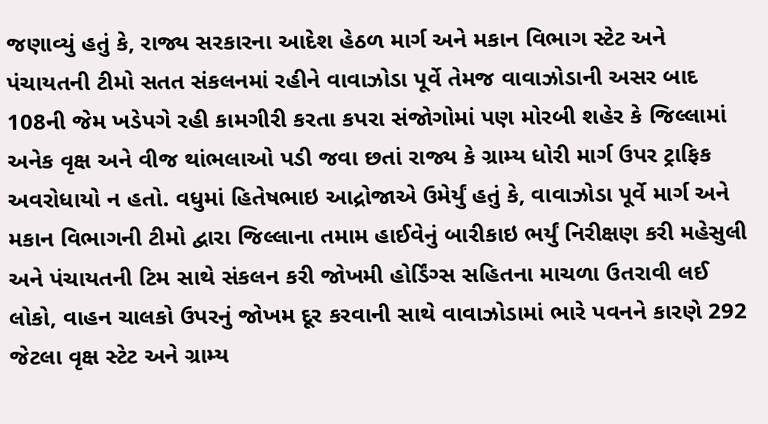જણાવ્યું હતું કે, રાજ્ય સરકારના આદેશ હેઠળ માર્ગ અને મકાન વિભાગ સ્ટેટ અને પંચાયતની ટીમો સતત સંકલનમાં રહીને વાવાઝોડા પૂર્વે તેમજ વાવાઝોડાની અસર બાદ 108ની જેમ ખડેપગે રહી કામગીરી કરતા કપરા સંજોગોમાં પણ મોરબી શહેર કે જિલ્લામાં અનેક વૃક્ષ અને વીજ થાંભલાઓ પડી જવા છતાં રાજ્ય કે ગ્રામ્ય ધોરી માર્ગ ઉપર ટ્રાફિક અવરોધાયો ન હતો. વધુમાં હિતેષભાઇ આદ્રોજાએ ઉમેર્યું હતું કે, વાવાઝોડા પૂર્વે માર્ગ અને મકાન વિભાગની ટીમો દ્વારા જિલ્લાના તમામ હાઈવેનું બારીકાઇ ભર્યું નિરીક્ષણ કરી મહેસુલી અને પંચાયતની ટિમ સાથે સંકલન કરી જોખમી હોર્ડિંગ્સ સહિતના માચળા ઉતરાવી લઈ લોકો, વાહન ચાલકો ઉપરનું જોખમ દૂર કરવાની સાથે વાવાઝોડામાં ભારે પવનને કારણે 292 જેટલા વૃક્ષ સ્ટેટ અને ગ્રામ્ય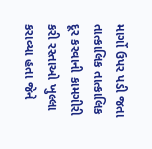માર્ગો ઉપર પડી જતા તાત્કાલિક તાત્કાલિક દૂર કરવાની કામગીરી કરી રસ્તાઓ ખુલ્લા કરાવ્યા હતા જેને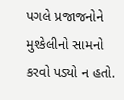પગલે પ્રજાજનોને મુશ્કેલીનો સામનો કરવો પડ્યો ન હતો.